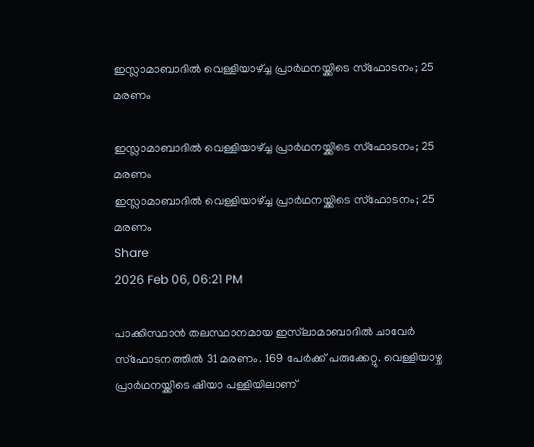ഇസ്ലാമാബാദില്‍ വെള്ളിയാഴ്ച്ച പ്രാര്‍ഥനയ്ക്കിടെ സ്ഫോടനം; 25 മരണം

ഇസ്ലാമാബാദില്‍ വെള്ളിയാഴ്ച്ച പ്രാര്‍ഥനയ്ക്കിടെ സ്ഫോടനം; 25 മരണം
ഇസ്ലാമാബാദില്‍ വെള്ളിയാഴ്ച്ച പ്രാര്‍ഥനയ്ക്കിടെ സ്ഫോടനം; 25 മരണം
Share
2026 Feb 06, 06:21 PM

പാക്കിസ്ഥാന്‍ തലസ്ഥാനമായ ഇസ്‌ലാമാബാദില്‍ ചാവേര്‍ സ്ഫോടനത്തില്‍ 31 മരണം. 169 പേര്‍ക്ക് പരുക്കേറ്റു. വെള്ളിയാഴ്ച പ്രാര്‍ഥനയ്ക്കിടെ ഷിയാ പള്ളിയിലാണ്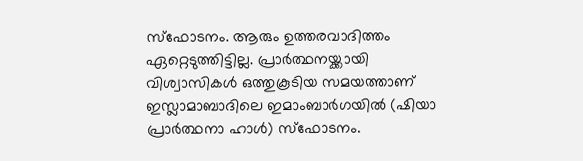സ്ഫോടനം. ആരും ഉത്തരവാദിത്തം ഏറ്റെടുത്തിട്ടില്ല. പ്രാർത്ഥനയ്ക്കായി വിശ്വാസികൾ ഒത്തുകൂടിയ സമയത്താണ് ഇസ്ലാമാബാദിലെ ഇമാംബാർഗയിൽ (ഷിയാ പ്രാർത്ഥനാ ഹാൾ) സ്ഫോടനം.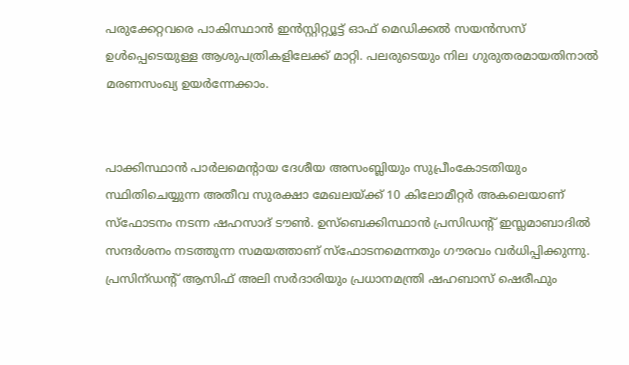പരുക്കേറ്റവരെ പാകിസ്ഥാൻ ഇൻസ്റ്റിറ്റ്യൂട്ട് ഓഫ് മെഡിക്കൽ സയൻസസ് ഉൾപ്പെടെയുള്ള ആശുപത്രികളിലേക്ക് മാറ്റി. പലരുടെയും നില ഗുരുതരമായതിനാൽ മരണസംഖ്യ ഉയർന്നേക്കാം.


പാക്കിസ്ഥാന്‍ പാര്‍ലമെന്‍റായ ദേശീയ അസംബ്ലിയും സുപ്രീംകോടതിയും സ്ഥിതിചെയ്യുന്ന അതീവ സുരക്ഷാ മേഖലയ്ക്ക് 10 കിലോമീറ്റര്‍ അകലെയാണ് സ്ഫോടനം നടന്ന ഷഹസാദ് ടൗണ്‍. ഉസ്ബെക്കിസ്ഥാന്‍ പ്രസിഡന്റ് ഇസ്ലമാബാദില്‍ സന്ദര്‍ശനം നടത്തുന്ന സമയത്താണ് സ്ഫോടനമെന്നതും ഗൗരവം വര്‍ധിപ്പിക്കുന്നു. പ്രസിന്ഡന്‍റ് ആസിഫ് അലി സര്‍ദാരിയും പ്രധാനമന്ത്രി ഷഹബാസ് ഷെരീഫും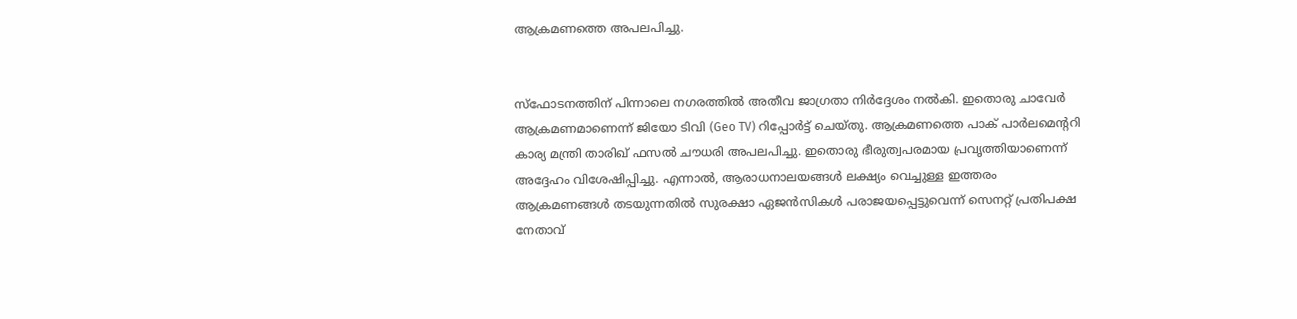ആക്രമണത്തെ അപലപിച്ചു.


സ്ഫോടനത്തിന് പിന്നാലെ നഗരത്തിൽ അതീവ ജാഗ്രതാ നിർദ്ദേശം നൽകി. ഇതൊരു ചാവേർ ആക്രമണമാണെന്ന് ജിയോ ടിവി (Geo TV) റിപ്പോർട്ട് ചെയ്തു. ആക്രമണത്തെ പാക് പാർലമെന്ററി കാര്യ മന്ത്രി താരിഖ് ഫസൽ ചൗധരി അപലപിച്ചു. ഇതൊരു ഭീരുത്വപരമായ പ്രവൃത്തിയാണെന്ന് അദ്ദേഹം വിശേഷിപ്പിച്ചു. എന്നാൽ, ആരാധനാലയങ്ങൾ ലക്ഷ്യം വെച്ചുള്ള ഇത്തരം ആക്രമണങ്ങൾ തടയുന്നതിൽ സുരക്ഷാ ഏജൻസികൾ പരാജയപ്പെട്ടുവെന്ന് സെനറ്റ് പ്രതിപക്ഷ നേതാവ്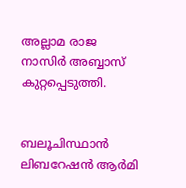അല്ലാമ രാജ നാസിർ അബ്ബാസ് കുറ്റപ്പെടുത്തി.


ബലൂചിസ്ഥാൻ ലിബറേഷൻ ആർമി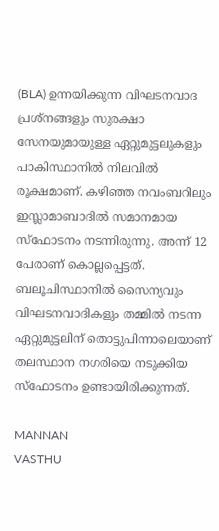(BLA) ഉന്നയിക്കുന്ന വിഘടനവാദ പ്രശ്നങ്ങളും സുരക്ഷാ സേനയുമായുള്ള ഏറ്റുമുട്ടലുകളും പാകിസ്ഥാനിൽ നിലവിൽ രൂക്ഷമാണ്. കഴിഞ്ഞ നവംബറിലും ഇസ്ലാമാബാദിൽ സമാനമായ സ്ഫോടനം നടന്നിരുന്നു. അന്ന് 12 പേരാണ് കൊല്ലപ്പെട്ടത്. ബലൂചിസ്ഥാനിൽ സൈന്യവും വിഘടനവാദികളും തമ്മിൽ നടന്ന ഏറ്റുമുട്ടലിന് തൊട്ടുപിന്നാലെയാണ് തലസ്ഥാന നഗരിയെ നടുക്കിയ സ്ഫോടനം ഉണ്ടായിരിക്കുന്നത്.

MANNAN
VASTHU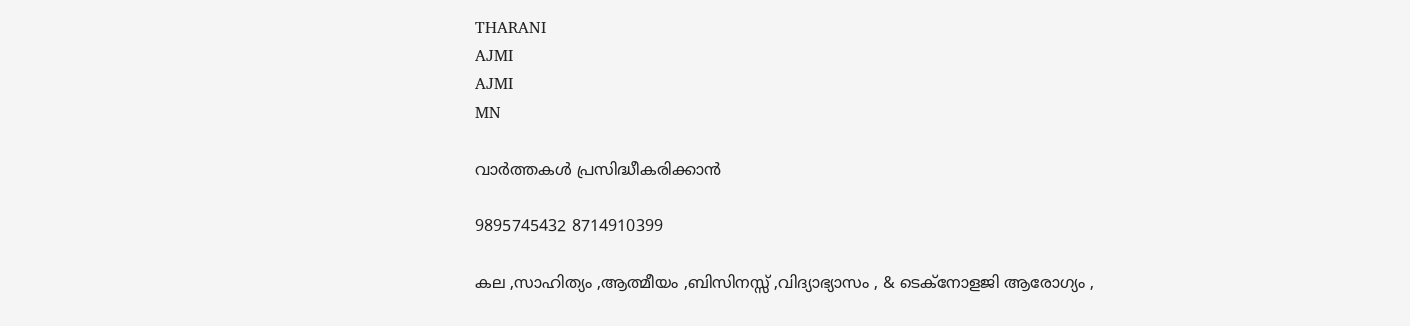THARANI
AJMI
AJMI
MN

വാർത്തകൾ പ്രസിദ്ധീകരിക്കാൻ

9895745432 8714910399

കല ,സാഹിത്യം ,ആത്മീയം ,ബിസിനസ്സ് ,വിദ്യാഭ്യാസം , & ടെക്‌നോളജി ആരോഗ്യം ,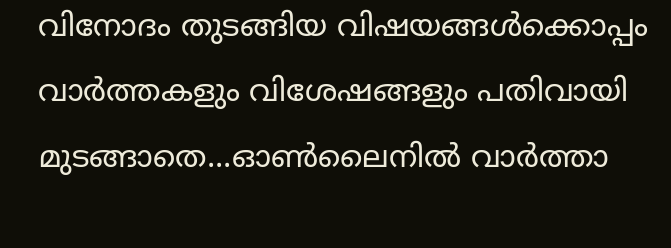വിനോദം തുടങ്ങിയ വിഷയങ്ങൾക്കൊപ്പം വാർത്തകളും വിശേഷങ്ങളും പതിവായി മുടങ്ങാതെ...ഓൺലൈനിൽ വാർത്താ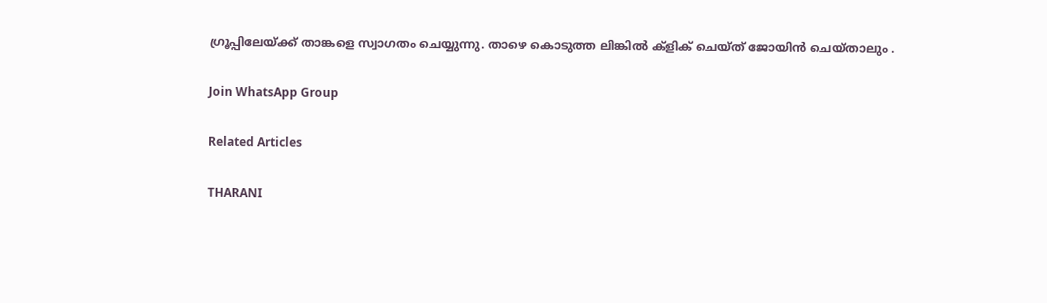ഗ്രൂപ്പിലേയ്ക്ക് താങ്കളെ സ്വാഗതം ചെയ്യുന്നു. താഴെ കൊടുത്ത ലിങ്കിൽ ക്ളിക് ചെയ്‌ത്‌ ജോയിൻ ചെയ്‌താലും .

Join WhatsApp Group

Related Articles

THARANI